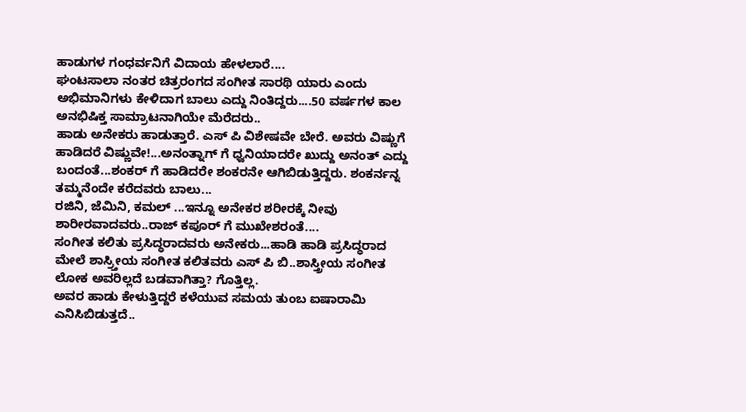ಹಾಡುಗಳ ಗಂಧರ್ವನಿಗೆ ವಿದಾಯ ಹೇಳಲಾರೆ....
ಘಂಟಸಾಲಾ ನಂತರ ಚಿತ್ರರಂಗದ ಸಂಗೀತ ಸಾರಥಿ ಯಾರು ಎಂದು ಅಭಿಮಾನಿಗಳು ಕೇಳಿದಾಗ ಬಾಲು ಎದ್ದು ನಿಂತಿದ್ದರು....50 ವರ್ಷಗಳ ಕಾಲ ಅನಭಿಷಿಕ್ತ ಸಾಮ್ರಾಟನಾಗಿಯೇ ಮೆರೆದರು..
ಹಾಡು ಅನೇಕರು ಹಾಡುತ್ತಾರೆ. ಎಸ್ ಪಿ ವಿಶೇಷವೇ ಬೇರೆ. ಅವರು ವಿಷ್ಣುಗೆ ಹಾಡಿದರೆ ವಿಷ್ಣುವೇ!...ಅನಂತ್ನಾಗ್ ಗೆ ಧ್ವನಿಯಾದರೇ ಖುದ್ದು ಅನಂತ್ ಎದ್ದು ಬಂದಂತೆ...ಶಂಕರ್ ಗೆ ಹಾಡಿದರೇ ಶಂಕರನೇ ಆಗಿಬಿಡುತ್ತಿದ್ದರು. ಶಂಕರ್ನನ್ನ ತಮ್ಮನೆಂದೇ ಕರೆದವರು ಬಾಲು...
ರಜಿನಿ, ಜೆಮಿನಿ, ಕಮಲ್ ...ಇನ್ನೂ ಅನೇಕರ ಶರೀರಕ್ಕೆ ನೀವು ಶಾರೀರವಾದವರು..ರಾಜ್ ಕಪೂರ್ ಗೆ ಮುಖೇಶರಂತೆ....
ಸಂಗೀತ ಕಲಿತು ಪ್ರಸಿದ್ಧರಾದವರು ಅನೇಕರು...ಹಾಡಿ ಹಾಡಿ ಪ್ರಸಿದ್ಧರಾದ ಮೇಲೆ ಶಾಸ್ರ್ತೀಯ ಸಂಗೀತ ಕಲಿತವರು ಎಸ್ ಪಿ ಬಿ..ಶಾಸ್ತ್ರೀಯ ಸಂಗೀತ ಲೋಕ ಅವರಿಲ್ಲದೆ ಬಡವಾಗಿತ್ತಾ? ಗೊತ್ತಿಲ್ಲ.
ಅವರ ಹಾಡು ಕೇಳುತ್ತಿದ್ದರೆ ಕಳೆಯುವ ಸಮಯ ತುಂಬ ಐಷಾರಾಮಿ ಎನಿಸಿಬಿಡುತ್ತದೆ..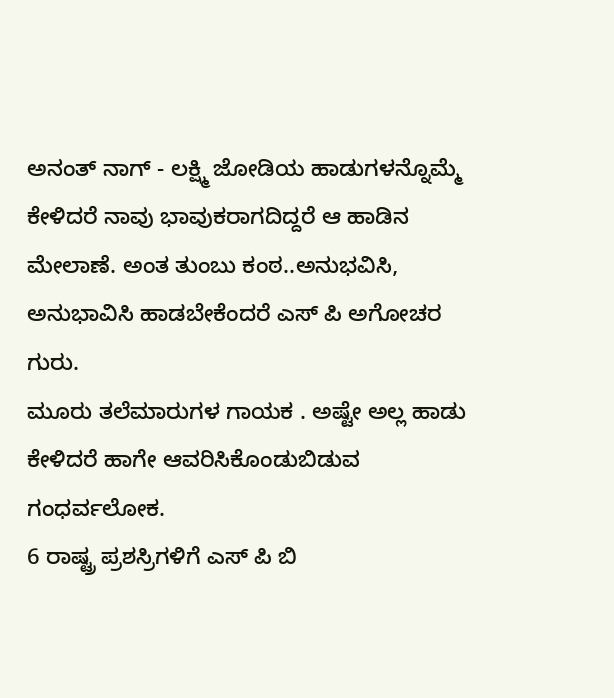ಅನಂತ್ ನಾಗ್ - ಲಕ್ಷ್ಮಿ ಜೋಡಿಯ ಹಾಡುಗಳನ್ನೊಮ್ಮೆ ಕೇಳಿದರೆ ನಾವು ಭಾವುಕರಾಗದಿದ್ದರೆ ಆ ಹಾಡಿನ ಮೇಲಾಣೆ. ಅಂತ ತುಂಬು ಕಂಠ..ಅನುಭವಿಸಿ, ಅನುಭಾವಿಸಿ ಹಾಡಬೇಕೆಂದರೆ ಎಸ್ ಪಿ ಅಗೋಚರ ಗುರು.
ಮೂರು ತಲೆಮಾರುಗಳ ಗಾಯಕ . ಅಷ್ಟೇ ಅಲ್ಲ ಹಾಡು ಕೇಳಿದರೆ ಹಾಗೇ ಆವರಿಸಿಕೊಂಡುಬಿಡುವ ಗಂಧರ್ವಲೋಕ.
6 ರಾಷ್ಟ್ರ ಪ್ರಶಸ್ರಿಗಳಿಗೆ ಎಸ್ ಪಿ ಬಿ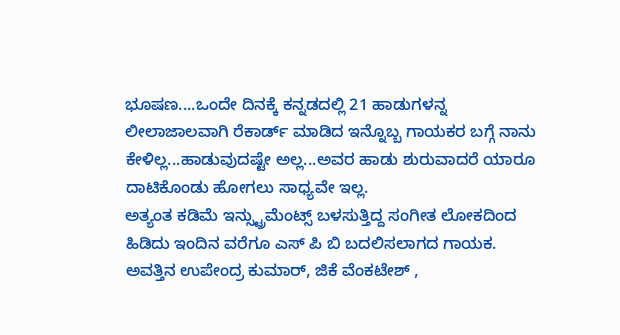ಭೂಷಣ....ಒಂದೇ ದಿನಕ್ಕೆ ಕನ್ನಡದಲ್ಲಿ 21 ಹಾಡುಗಳನ್ನ ಲೀಲಾಜಾಲವಾಗಿ ರೆಕಾರ್ಡ್ ಮಾಡಿದ ಇನ್ನೊಬ್ಬ ಗಾಯಕರ ಬಗ್ಗೆ ನಾನು ಕೇಳಿಲ್ಲ...ಹಾಡುವುದಷ್ಟೇ ಅಲ್ಲ...ಅವರ ಹಾಡು ಶುರುವಾದರೆ ಯಾರೂ ದಾಟಿಕೊಂಡು ಹೋಗಲು ಸಾಧ್ಯವೇ ಇಲ್ಲ.
ಅತ್ಯಂತ ಕಡಿಮೆ ಇನ್ಸ್ಟ್ರುಮೆಂಟ್ಸ್ ಬಳಸುತ್ತಿದ್ದ ಸಂಗೀತ ಲೋಕದಿಂದ ಹಿಡಿದು ಇಂದಿನ ವರೆಗೂ ಎಸ್ ಪಿ ಬಿ ಬದಲಿಸಲಾಗದ ಗಾಯಕ.
ಅವತ್ತಿನ ಉಪೇಂದ್ರ ಕುಮಾರ್, ಜಿಕೆ ವೆಂಕಟೇಶ್ ,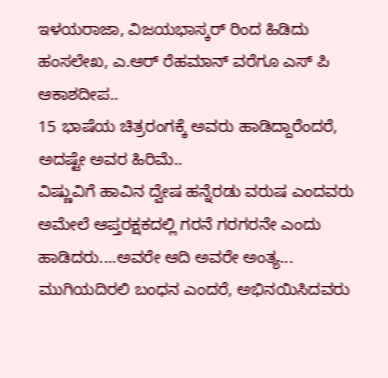ಇಳಯರಾಜಾ, ವಿಜಯಭಾಸ್ಕರ್ ರಿಂದ ಹಿಡಿದು ಹಂಸಲೇಖ, ಎ.ಆರ್ ರೆಹಮಾನ್ ವರೆಗೂ ಎಸ್ ಪಿ ಆಕಾಶದೀಪ..
15 ಭಾಷೆಯ ಚಿತ್ರರಂಗಕ್ಕೆ ಅವರು ಹಾಡಿದ್ದಾರೆಂದರೆ, ಅದಷ್ಟೇ ಅವರ ಹಿರಿಮೆ..
ವಿಷ್ಣುವಿಗೆ ಹಾವಿನ ದ್ವೇಷ ಹನ್ನೆರಡು ವರುಷ ಎಂದವರು ಅಮೇಲೆ ಆಪ್ತರಕ್ಷಕದಲ್ಲಿ ಗರನೆ ಗರಗರನೇ ಎಂದು ಹಾಡಿದರು....ಅವರೇ ಆದಿ ಅವರೇ ಅಂತ್ಯ...
ಮುಗಿಯದಿರಲಿ ಬಂಧನ ಎಂದರೆ, ಅಭಿನಯಿಸಿದವರು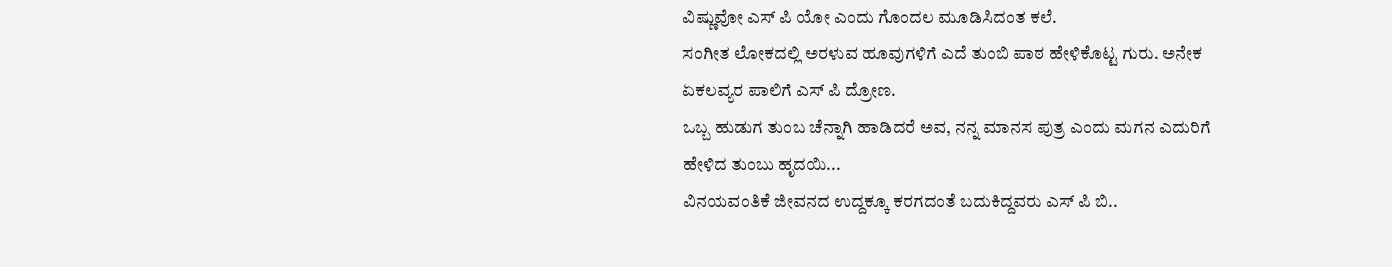ವಿಷ್ಣುವೋ ಎಸ್ ಪಿ ಯೋ ಎಂದು ಗೊಂದಲ ಮೂಡಿಸಿದಂತ ಕಲೆ.
ಸಂಗೀತ ಲೋಕದಲ್ಲಿ ಅರಳುವ ಹೂವುಗಳಿಗೆ ಎದೆ ತುಂಬಿ ಪಾಠ ಹೇಳಿಕೊಟ್ಟ ಗುರು. ಅನೇಕ ಏಕಲವ್ಯರ ಪಾಲಿಗೆ ಎಸ್ ಪಿ ದ್ರೋಣ.
ಒಬ್ಬ ಹುಡುಗ ತುಂಬ ಚೆನ್ನಾಗಿ ಹಾಡಿದರೆ ಅವ, ನನ್ನ ಮಾನಸ ಪುತ್ರ ಎಂದು ಮಗನ ಎದುರಿಗೆ ಹೇಳಿದ ತುಂಬು ಹೃದಯಿ...
ವಿನಯವಂತಿಕೆ ಜೀವನದ ಉದ್ದಕ್ಕೂ ಕರಗದಂತೆ ಬದುಕಿದ್ದವರು ಎಸ್ ಪಿ ಬಿ..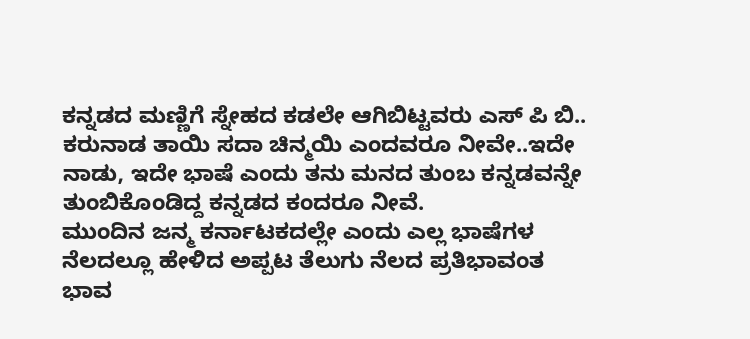ಕನ್ನಡದ ಮಣ್ಣಿಗೆ ಸ್ನೇಹದ ಕಡಲೇ ಆಗಿಬಿಟ್ಟವರು ಎಸ್ ಪಿ ಬಿ..
ಕರುನಾಡ ತಾಯಿ ಸದಾ ಚಿನ್ಮಯಿ ಎಂದವರೂ ನೀವೇ..ಇದೇ ನಾಡು, ಇದೇ ಭಾಷೆ ಎಂದು ತನು ಮನದ ತುಂಬ ಕನ್ನಡವನ್ನೇ ತುಂಬಿಕೊಂಡಿದ್ದ ಕನ್ನಡದ ಕಂದರೂ ನೀವೆ.
ಮುಂದಿನ ಜನ್ಮ ಕರ್ನಾಟಕದಲ್ಲೇ ಎಂದು ಎಲ್ಲ ಭಾಷೆಗಳ ನೆಲದಲ್ಲೂ ಹೇಳಿದ ಅಪ್ಪಟ ತೆಲುಗು ನೆಲದ ಪ್ರತಿಭಾವಂತ ಭಾವ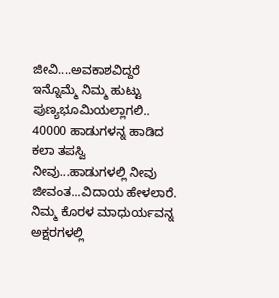ಜೀವಿ....ಅವಕಾಶವಿದ್ದರೆ ಇನ್ನೊಮ್ಮೆ ನಿಮ್ಮ ಹುಟ್ಟು ಪುಣ್ಯಭೂಮಿಯಲ್ಲಾಗಲಿ..
40000 ಹಾಡುಗಳನ್ನ ಹಾಡಿದ ಕಲಾ ತಪಸ್ವಿ ನೀವು...ಹಾಡುಗಳಲ್ಲಿ ನೀವು ಜೀವಂತ...ವಿದಾಯ ಹೇಳಲಾರೆ. ನಿಮ್ಮ ಕೊರಳ ಮಾಧುರ್ಯವನ್ನ ಅಕ್ಷರಗಳಲ್ಲಿ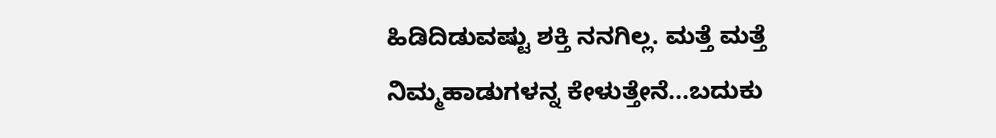ಹಿಡಿದಿಡುವಷ್ಟು ಶಕ್ತಿ ನನಗಿಲ್ಲ. ಮತ್ತೆ ಮತ್ತೆ ನಿಮ್ಮಹಾಡುಗಳನ್ನ ಕೇಳುತ್ತೇನೆ...ಬದುಕು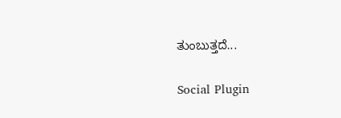ತುಂಬುತ್ತದೆ...

Social Plugin